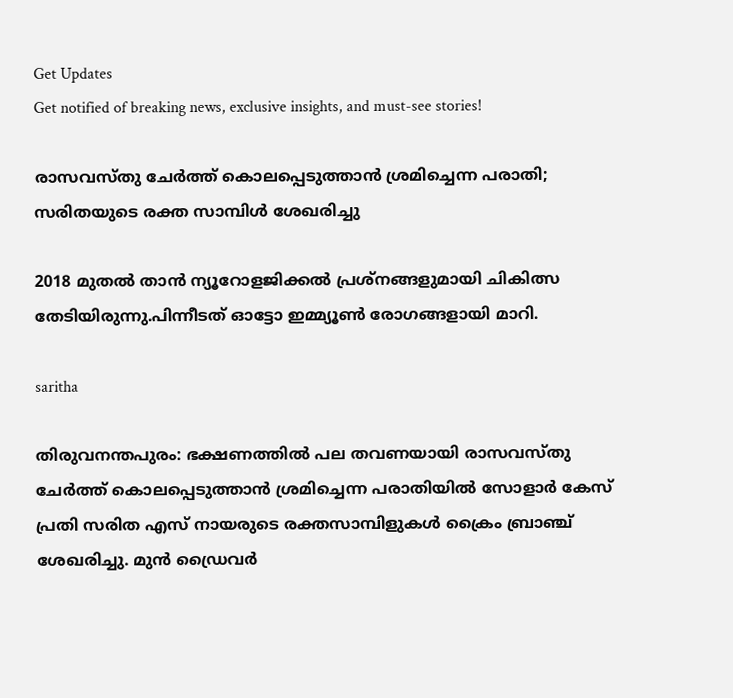Get Updates
Get notified of breaking news, exclusive insights, and must-see stories!

രാസവസ്തു ചേര്‍ത്ത് കൊലപ്പെടുത്താന്‍ ശ്രമിച്ചെന്ന പരാതി; സരിതയുടെ രക്ത സാമ്പിള്‍ ശേഖരിച്ചു

2018 മുതല്‍ താന്‍ ന്യൂറോളജിക്കല്‍ പ്രശ്‌നങ്ങളുമായി ചികിത്സ തേടിയിരുന്നു.പിന്നീടത് ഓട്ടോ ഇമ്മ്യൂണ്‍ രോഗങ്ങളായി മാറി.

saritha

തിരുവനന്തപുരം: ഭക്ഷണത്തില്‍ പല തവണയായി രാസവസ്തു ചേര്‍ത്ത് കൊലപ്പെടുത്താന്‍ ശ്രമിച്ചെന്ന പരാതിയില്‍ സോളാര്‍ കേസ് പ്രതി സരിത എസ് നായരുടെ രക്തസാമ്പിളുകള്‍ ക്രൈം ബ്രാഞ്ച് ശേഖരിച്ചു. മുന്‍ ഡ്രൈവര്‍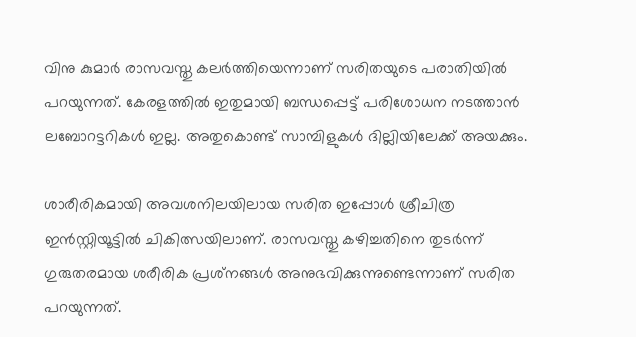വിനു കുമാര്‍ രാസവസ്തു കലര്‍ത്തിയെന്നാണ് സരിതയുടെ പരാതിയില്‍ പറയുന്നത്. കേരളത്തില്‍ ഇതുമായി ബന്ധപ്പെട്ട് പരിശോധന നടത്താന്‍ ലബോറട്ടറികള്‍ ഇല്ല. അതുകൊണ്ട് സാമ്പിളുകള്‍ ദില്ലിയിലേക്ക് അയക്കും.

ശാരീരികമായി അവശനിലയിലായ സരിത ഇപ്പോള്‍ ശ്രീചിത്ര ഇന്‍സ്റ്റിയൂട്ടില്‍ ചികിത്സയിലാണ്. രാസവസ്തു കഴിച്ചതിനെ തുടര്‍ന്ന് ഗുരുതരമായ ശരീരിക പ്രശ്‌നങ്ങള്‍ അനുഭവിക്കുന്നുണ്ടെന്നാണ് സരിത പറയുന്നത്.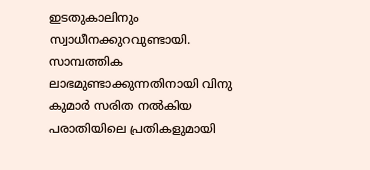ഇടതുകാലിനും സ്വാധീനക്കുറവുണ്ടായി. സാമ്പത്തിക ലാഭമുണ്ടാക്കുന്നതിനായി വിനു കുമാര്‍ സരിത നല്‍കിയ പരാതിയിലെ പ്രതികളുമായി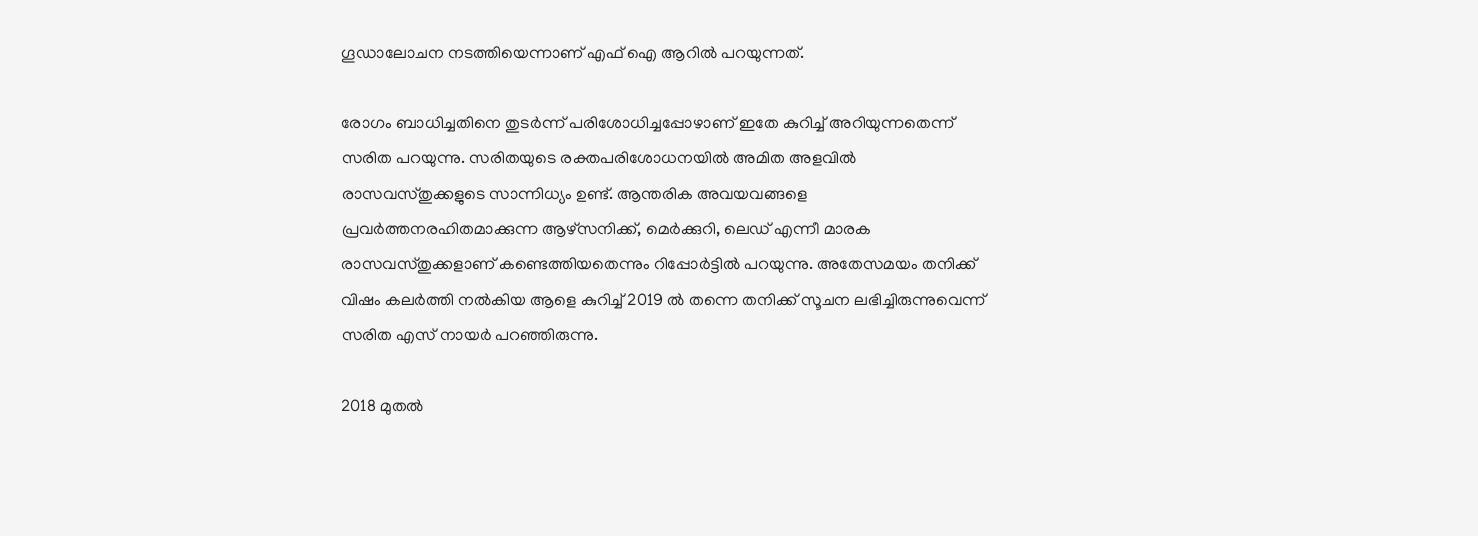ഗൂഡാലോചന നടത്തിയെന്നാണ് എഫ് ഐ ആറില്‍ പറയുന്നത്.

രോഗം ബാധിച്ചതിനെ തുടര്‍ന്ന് പരിശോധിച്ചപ്പോഴാണ് ഇതേ കുറിച്ച് അറിയുന്നതെന്ന് സരിത പറയുന്നു. സരിതയുടെ രക്തപരിശോധനയില്‍ അമിത അളവില്‍ രാസവസ്തുക്കളുടെ സാന്നിധ്യം ഉണ്ട്. ആന്തരിക അവയവങ്ങളെ പ്രവര്‍ത്തനരഹിതമാക്കുന്ന ആഴ്സനിക്ക്, മെര്‍ക്കുറി, ലെഡ് എന്നീ മാരക രാസവസ്തുക്കളാണ് കണ്ടെത്തിയതെന്നും റിപ്പോര്‍ട്ടില്‍ പറയുന്നു. അതേസമയം തനിക്ക് വിഷം കലര്‍ത്തി നല്‍കിയ ആളെ കുറിച്ച് 2019 ല്‍ തന്നെ തനിക്ക് സൂചന ലഭിച്ചിരുന്നുവെന്ന് സരിത എസ് നായര്‍ പറഞ്ഞിരുന്നു.

2018 മുതല്‍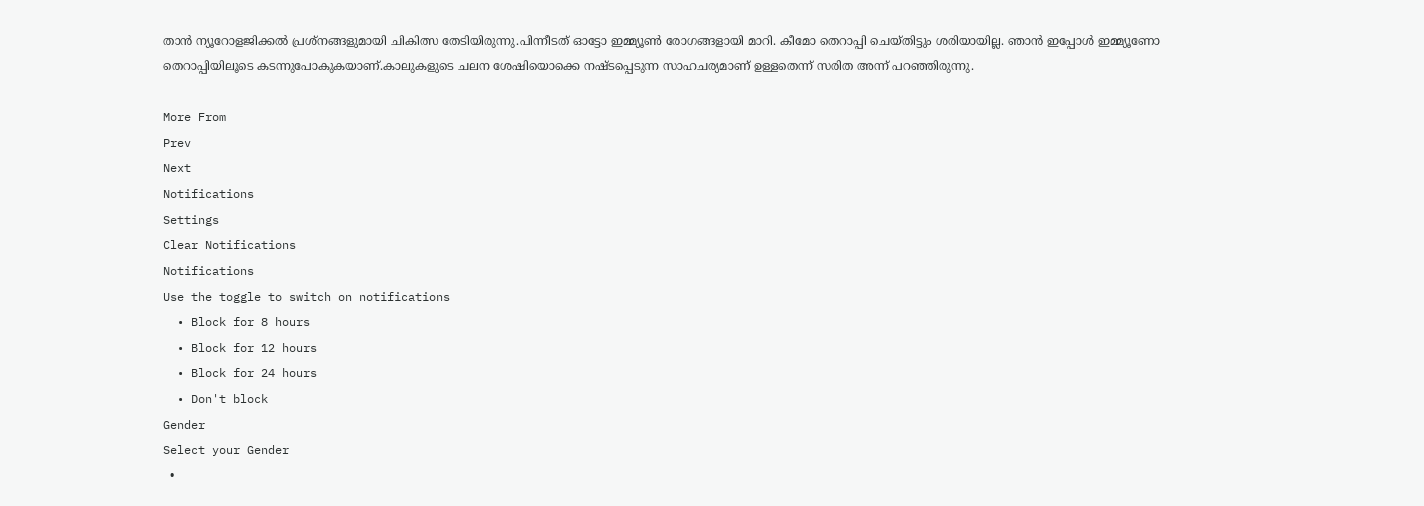താന്‍ ന്യൂറോളജിക്കല്‍ പ്രശ്‌നങ്ങളുമായി ചികിത്സ തേടിയിരുന്നു.പിന്നീടത് ഓട്ടോ ഇമ്മ്യൂണ്‍ രോഗങ്ങളായി മാറി. കീമോ തെറാപ്പി ചെയ്തിട്ടും ശരിയായില്ല. ഞാന്‍ ഇപ്പോള്‍ ഇമ്മ്യൂണോ തെറാപ്പിയിലൂടെ കടന്നുപോകുകയാണ്.കാലുകളുടെ ചലന ശേഷിയൊക്കെ നഷ്ടപ്പെടുന്ന സാഹചര്യമാണ് ഉള്ളതെന്ന് സരിത അന്ന് പറഞ്ഞിരുന്നു.

More From
Prev
Next
Notifications
Settings
Clear Notifications
Notifications
Use the toggle to switch on notifications
  • Block for 8 hours
  • Block for 12 hours
  • Block for 24 hours
  • Don't block
Gender
Select your Gender
  •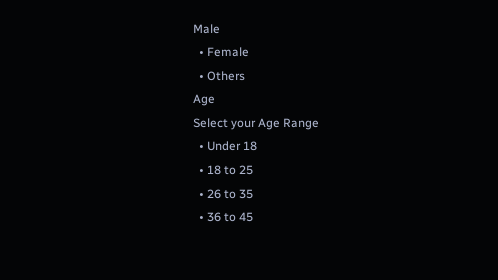Male
  • Female
  • Others
Age
Select your Age Range
  • Under 18
  • 18 to 25
  • 26 to 35
  • 36 to 45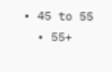• 45 to 55
  • 55+